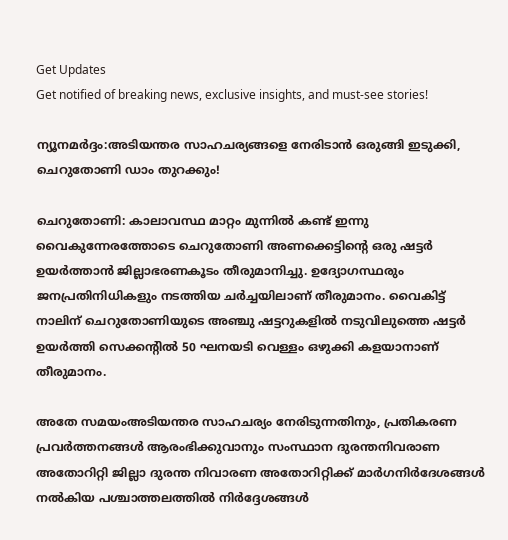Get Updates
Get notified of breaking news, exclusive insights, and must-see stories!

ന്യൂനമര്‍ദ്ദം:അടിയന്തര സാഹചര്യങ്ങളെ നേരിടാന്‍ ഒരുങ്ങി ഇടുക്കി, ചെറുതോണി ഡാം തുറക്കും!

ചെറുതോണി: കാലാവസ്ഥ മാറ്റം മുന്നില്‍ കണ്ട് ഇന്നു വൈകുന്നേരത്തോടെ ചെറുതോണി അണക്കെട്ടിന്റെ ഒരു ഷട്ടര്‍ ഉയര്‍ത്താന്‍ ജില്ലാഭരണകൂടം തീരുമാനിച്ചു. ഉദ്യോഗസ്ഥരും ജനപ്രതിനിധികളും നടത്തിയ ചര്‍ച്ചയിലാണ് തീരുമാനം. വൈകിട്ട് നാലിന് ചെറുതോണിയുടെ അഞ്ചു ഷട്ടറുകളില്‍ നടുവിലുത്തെ ഷട്ടര്‍ ഉയര്‍ത്തി സെക്കന്റില്‍ 50 ഘനയടി വെള്ളം ഒഴുക്കി കളയാനാണ് തീരുമാനം.

അതേ സമയംഅടിയന്തര സാഹചര്യം നേരിടുന്നതിനും, പ്രതികരണ പ്രവര്‍ത്തനങ്ങള്‍ ആരംഭിക്കുവാനും സംസ്ഥാന ദുരന്തനിവരാണ അതോറിറ്റി ജില്ലാ ദുരന്ത നിവാരണ അതോറിറ്റിക്ക് മാര്‍ഗനിര്‍ദേശങ്ങള്‍ നല്‍കിയ പശ്ചാത്തലത്തില്‍ നിര്‍ദ്ദേശങ്ങള്‍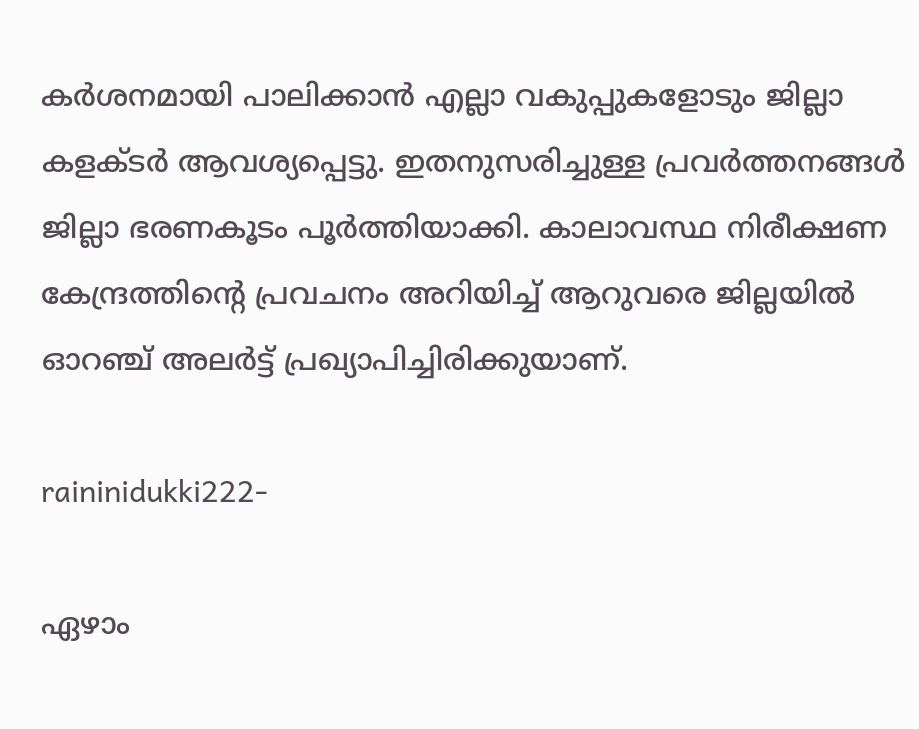കര്‍ശനമായി പാലിക്കാന്‍ എല്ലാ വകുപ്പുകളോടും ജില്ലാ കളക്ടര്‍ ആവശ്യപ്പെട്ടു. ഇതനുസരിച്ചുള്ള പ്രവര്‍ത്തനങ്ങള്‍ ജില്ലാ ഭരണകൂടം പൂര്‍ത്തിയാക്കി. കാലാവസ്ഥ നിരീക്ഷണ കേന്ദ്രത്തിന്റെ പ്രവചനം അറിയിച്ച് ആറുവരെ ജില്ലയില്‍ ഓറഞ്ച് അലര്‍ട്ട് പ്രഖ്യാപിച്ചിരിക്കുയാണ്.

raininidukki222-

ഏഴാം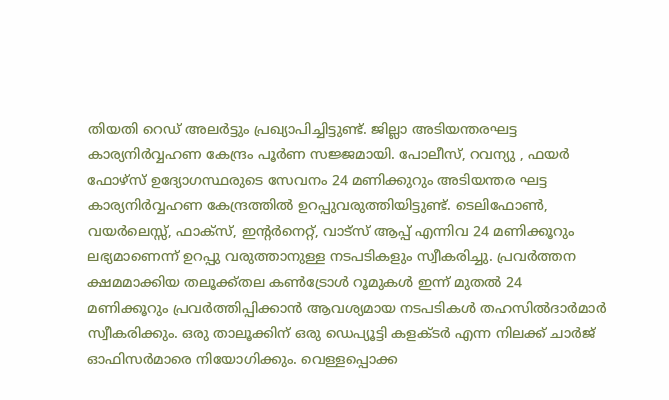തിയതി റെഡ് അലര്‍ട്ടും പ്രഖ്യാപിച്ചിട്ടുണ്ട്. ജില്ലാ അടിയന്തരഘട്ട കാര്യനിര്‍വ്വഹണ കേന്ദ്രം പൂര്‍ണ സജ്ജമായി. പോലീസ്, റവന്യു , ഫയര്‍ ഫോഴ്സ് ഉദ്യോഗസ്ഥരുടെ സേവനം 24 മണിക്കുറും അടിയന്തര ഘട്ട കാര്യനിര്‍വ്വഹണ കേന്ദ്രത്തില്‍ ഉറപ്പുവരുത്തിയിട്ടുണ്ട്. ടെലിഫോണ്‍, വയര്‍ലെസ്സ്, ഫാക്സ്, ഇന്റര്‍നെറ്റ്, വാട്സ് ആപ്പ് എന്നിവ 24 മണിക്കൂറും ലഭ്യമാണെന്ന് ഉറപ്പു വരുത്താനുള്ള നടപടികളും സ്വീകരിച്ചു. പ്രവര്‍ത്തന ക്ഷമമാക്കിയ തലൂക്ക്തല കണ്‍ട്രോള്‍ റൂമുകള്‍ ഇന്ന് മുതല്‍ 24 മണിക്കൂറും പ്രവര്‍ത്തിപ്പിക്കാന്‍ ആവശ്യമായ നടപടികള്‍ തഹസില്‍ദാര്‍മാര്‍ സ്വീകരിക്കും. ഒരു താലൂക്കിന് ഒരു ഡെപ്യൂട്ടി കളക്ടര്‍ എന്ന നിലക്ക് ചാര്‍ജ് ഓഫിസര്‍മാരെ നിയോഗിക്കും. വെള്ളപ്പൊക്ക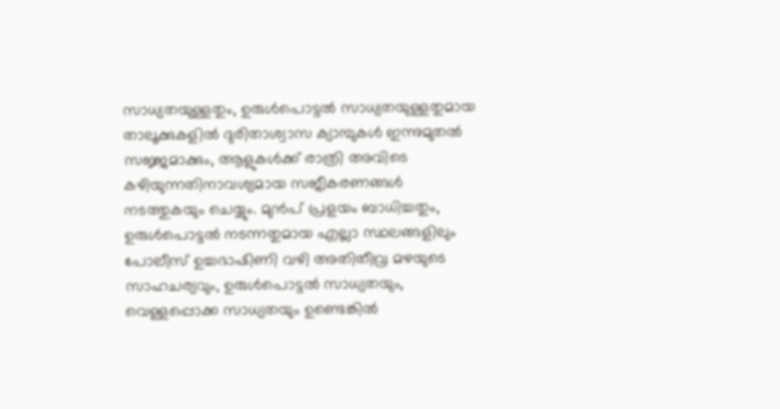സാധ്യതയുള്ളതും, ഉരുള്‍പൊട്ടല്‍ സാധ്യതയുള്ളതുമായ താലൂക്കുകളില്‍ ദുരിതാശ്വാസ ക്യാമ്പുകള്‍ ഇന്നുമുതല്‍ സജ്ജമാക്കും, ആളുകള്‍ക്ക് രാത്രി അവിടെ കഴിയുന്നതിനാവശ്യമായ സജീകരണങ്ങള്‍ നടത്തുകയും ചെയ്യും. മുന്‍പ് പ്രളയം ബാധിച്ചതും, ഉരുള്‍പൊട്ടല്‍ നടന്നതുമായ എല്ലാ സ്ഥലങ്ങളിലും പോലീസ് ഉച്ചഭാഷിണി വഴി അതിതീവ്ര മഴയുടെ സാഹചര്യവും, ഉരുള്‍പൊട്ടല്‍ സാധ്യതയും, വെള്ളപ്പൊക്ക സാധ്യതയും ഉണ്ടെങ്കില്‍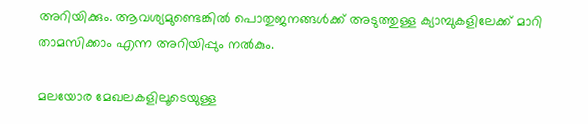അറിയിക്കും. ആവശ്യമുണ്ടെങ്കില്‍ പൊതുജനങ്ങള്‍ക്ക് അടുത്തുള്ള ക്യാമ്പുകളിലേക്ക് മാറി താമസിക്കാം എന്ന അറിയിപ്പും നല്‍കും.

മലയോര മേഖലകളിലൂടെയുള്ള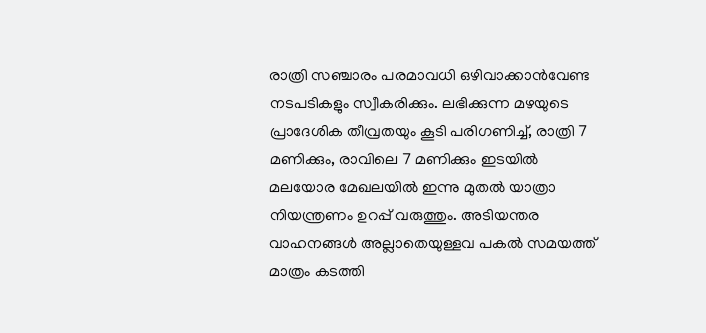രാത്രി സഞ്ചാരം പരമാവധി ഒഴിവാക്കാന്‍വേണ്ട നടപടികളും സ്വീകരിക്കും. ലഭിക്കുന്ന മഴയുടെ പ്രാദേശിക തീവ്രതയും കൂടി പരിഗണിച്ച്, രാത്രി 7 മണിക്കും, രാവിലെ 7 മണിക്കും ഇടയില്‍ മലയോര മേഖലയില്‍ ഇന്നു മുതല്‍ യാത്രാ നിയന്ത്രണം ഉറപ്പ് വരുത്തും. അടിയന്തര വാഹനങ്ങള്‍ അല്ലാതെയുള്ളവ പകല്‍ സമയത്ത് മാത്രം കടത്തി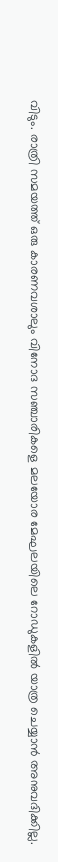വിടും. രാത്രി സമയത്ത് ഒരു കാരണവശാലും വിനോദ സഞ്ചാരികളെ മലയോര മേഘലയിലെ റോഡുകളില്‍ യാത്ര ചെയ്യാന്‍ അനുവദിക്കില്ല.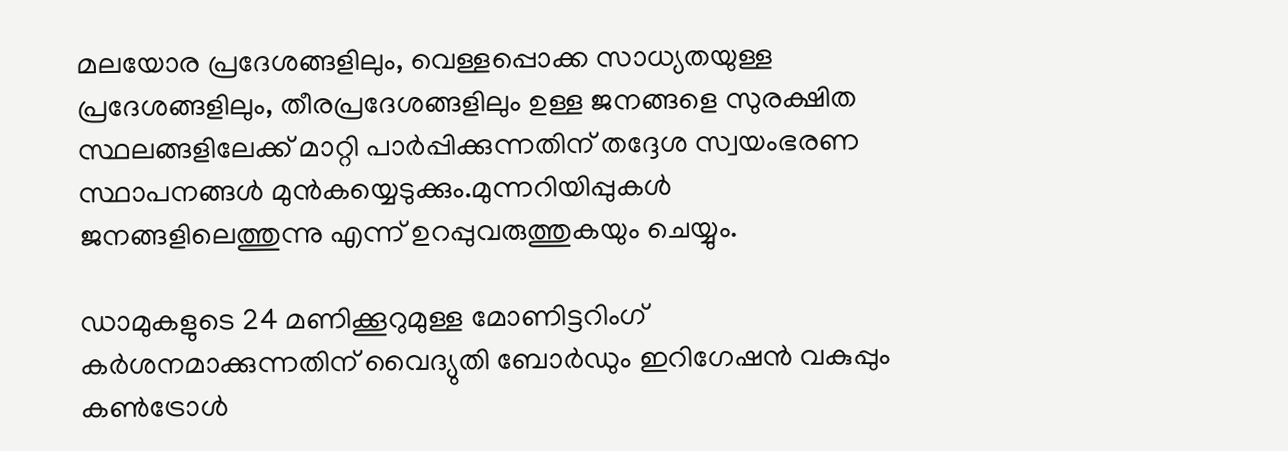മലയോര പ്രദേശങ്ങളിലും, വെള്ളപ്പൊക്ക സാധ്യതയുള്ള പ്രദേശങ്ങളിലും, തീരപ്രദേശങ്ങളിലും ഉള്ള ജനങ്ങളെ സുരക്ഷിത സ്ഥലങ്ങളിലേക്ക് മാറ്റി പാര്‍പ്പിക്കുന്നതിന് തദ്ദേശ സ്വയംഭരണ സ്ഥാപനങ്ങള്‍ മുന്‍കയ്യെടുക്കും.മുന്നറിയിപ്പുകള്‍ ജനങ്ങളിലെത്തുന്നു എന്ന് ഉറപ്പുവരുത്തുകയും ചെയ്യും.

ഡാമുകളുടെ 24 മണിക്കൂറുമുള്ള മോണിട്ടറിംഗ് കര്‍ശനമാക്കുന്നതിന് വൈദ്യുതി ബോര്‍ഡും ഇറിഗേഷന്‍ വകുപ്പും കണ്‍ട്രോള്‍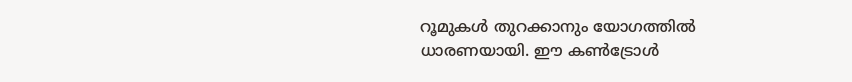റൂമുകള്‍ തുറക്കാനും യോഗത്തില്‍ ധാരണയായി. ഈ കണ്‍ട്രോള്‍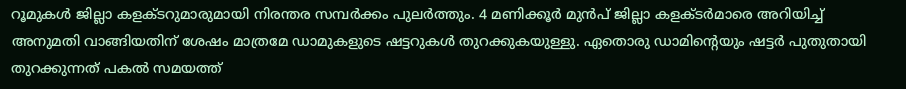റൂമുകള്‍ ജില്ലാ കളക്ടറുമാരുമായി നിരന്തര സമ്പര്‍ക്കം പുലര്‍ത്തും. 4 മണിക്കൂര്‍ മുന്‍പ് ജില്ലാ കളക്ടര്‍മാരെ അറിയിച്ച് അനുമതി വാങ്ങിയതിന് ശേഷം മാത്രമേ ഡാമുകളുടെ ഷട്ടറുകള്‍ തുറക്കുകയുള്ളു. ഏതൊരു ഡാമിന്റെയും ഷട്ടര്‍ പുതുതായി തുറക്കുന്നത് പകല്‍ സമയത്ത്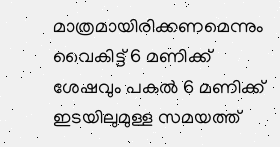മാത്രമായിരിക്കണമെന്നും വൈകിട്ട് 6 മണിക്ക് ശേഷവും പകല്‍ 6 മണിക്ക് ഇടയിലുമുള്ള സമയത്ത്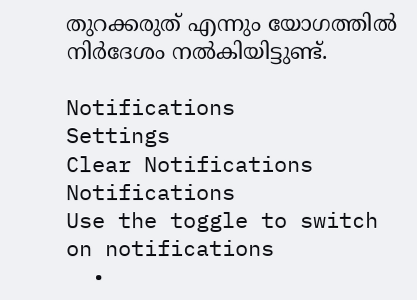തുറക്കരുത് എന്നും യോഗത്തില്‍ നിര്‍ദേശം നല്‍കിയിട്ടുണ്ട്.

Notifications
Settings
Clear Notifications
Notifications
Use the toggle to switch on notifications
  •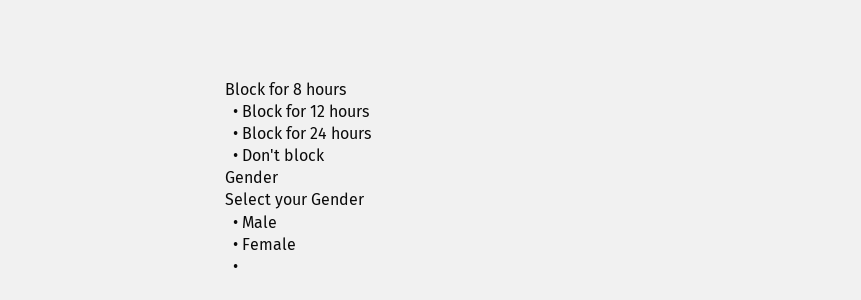Block for 8 hours
  • Block for 12 hours
  • Block for 24 hours
  • Don't block
Gender
Select your Gender
  • Male
  • Female
  •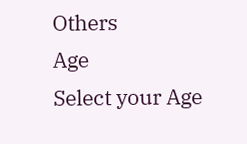Others
Age
Select your Age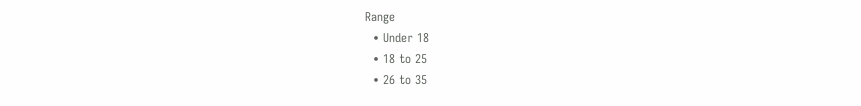Range
  • Under 18
  • 18 to 25
  • 26 to 35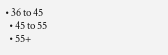• 36 to 45
  • 45 to 55
  • 55+